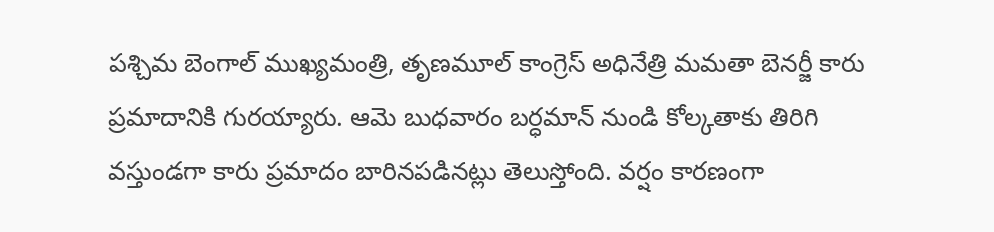పశ్చిమ బెంగాల్ ముఖ్యమంత్రి, తృణమూల్ కాంగ్రెస్ అధినేత్రి మమతా బెనర్జీ కారు ప్రమాదానికి గురయ్యారు. ఆమె బుధవారం బర్ధమాన్ నుండి కోల్కతాకు తిరిగి వస్తుండగా కారు ప్రమాదం బారినపడినట్లు తెలుస్తోంది. వర్షం కారణంగా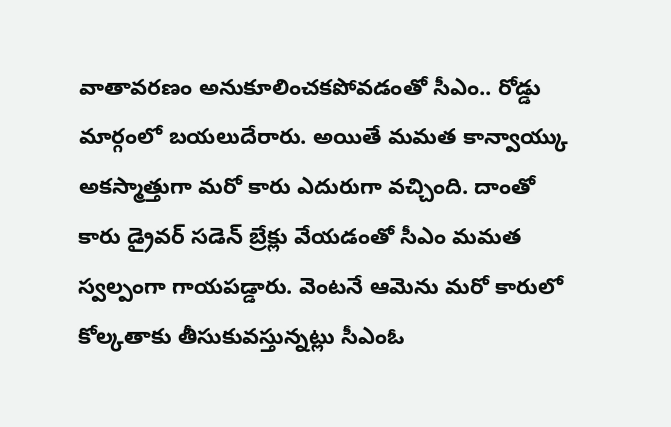వాతావరణం అనుకూలించకపోవడంతో సీఎం.. రోడ్డు మార్గంలో బయలుదేరారు. అయితే మమత కాన్వాయ్కు అకస్మాత్తుగా మరో కారు ఎదురుగా వచ్చింది. దాంతో కారు డ్రైవర్ సడెన్ బ్రేక్లు వేయడంతో సీఎం మమత స్వల్పంగా గాయపడ్డారు. వెంటనే ఆమెను మరో కారులో కోల్కతాకు తీసుకువస్తున్నట్లు సీఎంఓ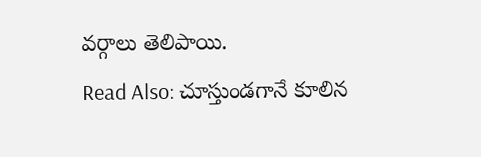వర్గాలు తెలిపాయి.
Read Also: చూస్తుండగానే కూలిన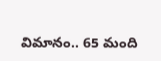విమానం.. 65 మంది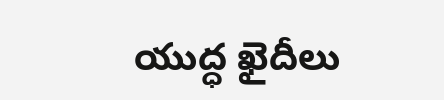యుద్ధ ఖైదీలు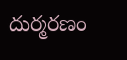దుర్మరణం